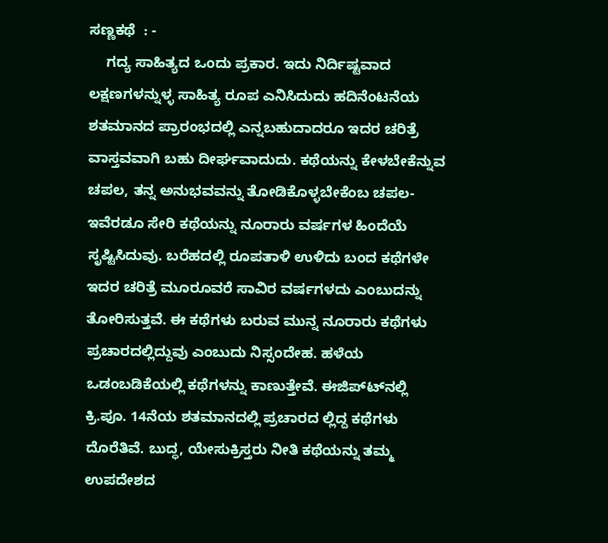ಸಣ್ಣಕಥೆ  : -
    ಗದ್ಯ ಸಾಹಿತ್ಯದ ಒಂದು ಪ್ರಕಾರ. ಇದು ನಿರ್ದಿಷ್ಟವಾದ ಲಕ್ಷಣಗಳನ್ನುಳ್ಳ ಸಾಹಿತ್ಯ ರೂಪ ಎನಿಸಿದುದು ಹದಿನೆಂಟನೆಯ ಶತಮಾನದ ಪ್ರಾರಂಭದಲ್ಲಿ ಎನ್ನಬಹುದಾದರೂ ಇದರ ಚರಿತ್ರೆ ವಾಸ್ತವವಾಗಿ ಬಹು ದೀರ್ಘವಾದುದು. ಕಥೆಯನ್ನು ಕೇಳಬೇಕೆನ್ನುವ ಚಪಲ, ತನ್ನ ಅನುಭವವನ್ನು ತೋಡಿಕೊಳ್ಳಬೇಕೆಂಬ ಚಪಲ-ಇವೆರಡೂ ಸೇರಿ ಕಥೆಯನ್ನು ನೂರಾರು ವರ್ಷಗಳ ಹಿಂದೆಯೆ ಸೃಷ್ಟಿಸಿದುವು. ಬರೆಹದಲ್ಲಿ ರೂಪತಾಳಿ ಉಳಿದು ಬಂದ ಕಥೆಗಳೇ ಇದರ ಚರಿತ್ರೆ ಮೂರೂವರೆ ಸಾವಿರ ವರ್ಷಗಳದು ಎಂಬುದನ್ನು ತೋರಿಸುತ್ತವೆ. ಈ ಕಥೆಗಳು ಬರುವ ಮುನ್ನ ನೂರಾರು ಕಥೆಗಳು ಪ್ರಚಾರದಲ್ಲಿದ್ದುವು ಎಂಬುದು ನಿಸ್ಸಂದೇಹ. ಹಳೆಯ ಒಡಂಬಡಿಕೆಯಲ್ಲಿ ಕಥೆಗಳನ್ನು ಕಾಣುತ್ತೇವೆ. ಈಜಿಪ್ಟ್‍ನಲ್ಲಿ ಕ್ರಿ.ಪೂ. 14ನೆಯ ಶತಮಾನದಲ್ಲಿ ಪ್ರಚಾರದ ಲ್ಲಿದ್ದ ಕಥೆಗಳು ದೊರೆತಿವೆ. ಬುದ್ಧ, ಯೇಸುಕ್ರಿಸ್ತರು ನೀತಿ ಕಥೆಯನ್ನು ತಮ್ಮ ಉಪದೇಶದ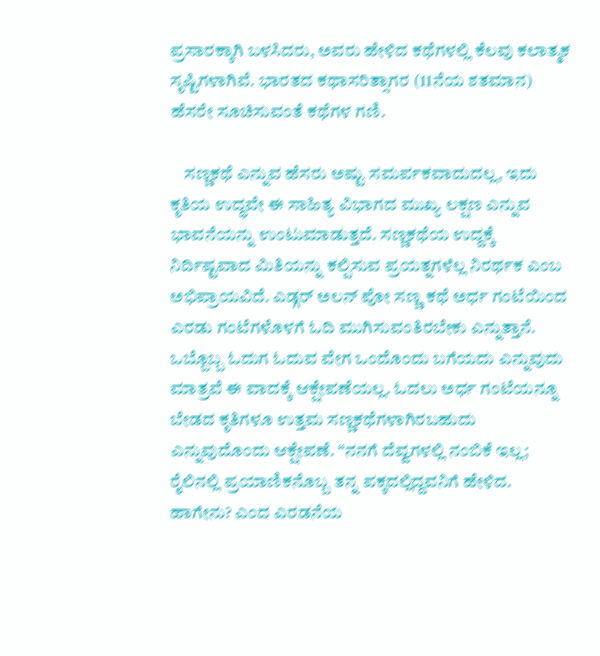ಪ್ರಸಾರಕ್ಕಾಗಿ ಬಳಸಿದರು, ಅವರು ಹೇಳಿದ ಕಥೆಗಳಲ್ಲಿ ಕೆಲವು ಕಲಾತ್ಮಕ ಸೃಷ್ಟಿಗಳಾಗಿವೆ. ಭಾರತದ ಕಥಾಸರಿತ್ಸಾಗರ (11ನೆಯ ಶತಮಾನ) ಹೆಸರೇ ಸೂಚಿಸುವಂತೆ ಕಥೆಗಳ ಗಣಿ.

    ಸಣ್ಣಕಥೆ ಎನ್ನುವ ಹೆಸರು ಅಷ್ಟು ಸಮರ್ಪಕವಾದುದಲ್ಲ, ಇದು ಕೃತಿಯ ಉದ್ಧವೇ ಈ ಸಾಹಿತ್ಯ ವಿಭಾಗದ ಮುಖ್ಯ ಲಕ್ಷಣ ಎನ್ನುವ ಭಾವನೆಯನ್ನು ಉಂಟುಮಾಡುತ್ತದೆ. ಸಣ್ಣಕಥೆಯ ಉದ್ದಕ್ಕೆ ನಿರ್ದಿಷ್ಟವಾದ ಮಿತಿಯನ್ನು ಕಲ್ಪಿಸುವ ಪ್ರಯತ್ನಗಳೆಲ್ಲ ನಿರರ್ಥಕ ಎಂಬ ಅಭಿಪ್ರಾಯವಿದೆ. ಎಡ್ಗರ್ ಅಲನ್ ಪೋ ಸಣ್ಣ ಕಥೆ ಅರ್ಧ ಗಂಟೆಯಿಂದ ಎರಡು ಗಂಟೆಗಳೊಳಗೆ ಓದಿ ಮುಗಿಸುವಂತಿರಬೇಕು ಎನ್ನುತ್ತಾನೆ. ಒಬ್ಬೊಬ್ಬ ಓದುಗ ಓದುವ ವೇಗ ಒಂದೊಂದು ಬಗೆಯದು ಎನ್ನುವುದು ಮಾತ್ರವೆ ಈ ವಾದಕ್ಕೆ ಆಕ್ಷೇಪಣೆಯಲ್ಲ. ಓದಲು ಅರ್ಧ ಗಂಟೆಯನ್ನೂ ಬೇಡದ ಕೃತಿಗಳೂ ಉತ್ತಮ ಸಣ್ಣಕಥೆಗಳಾಗಿರಬಹುದು ಎನ್ನುವುದೊಂದು ಆಕ್ಷೇಪಣೆ. “ನನಗೆ ದೆವ್ವಗಳಲ್ಲಿ ನಂಬಿಕೆ ಇಲ್ಲ; ರೈಲಿನಲ್ಲಿ ಪ್ರಯಾಣಿಕನೊಬ್ಬ ತನ್ನ ಪಕ್ಕದಲ್ಲಿದ್ದವನಿಗೆ ಹೇಳಿದ. ಹಾಗೇನು? ಎಂದ ಎರಡನೆಯ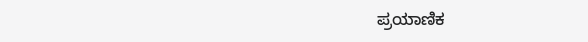ಪ್ರಯಾಣಿಕ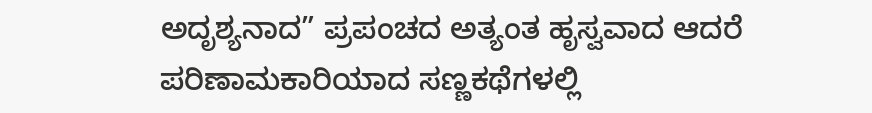ಅದೃಶ್ಯನಾದ” ಪ್ರಪಂಚದ ಅತ್ಯಂತ ಹೃಸ್ವವಾದ ಆದರೆ ಪರಿಣಾಮಕಾರಿಯಾದ ಸಣ್ಣಕಥೆಗಳಲ್ಲಿ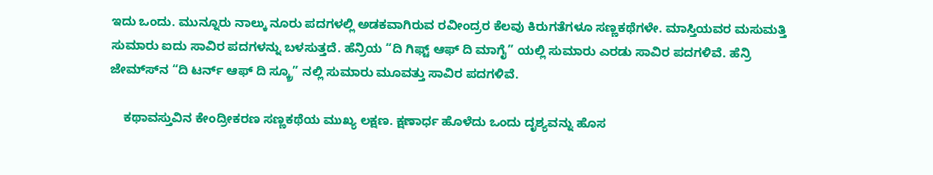ಇದು ಒಂದು. ಮುನ್ನೂರು ನಾಲ್ಕು ನೂರು ಪದಗಳಲ್ಲಿ ಅಡಕವಾಗಿರುವ ರವೀಂದ್ರರ ಕೆಲವು ಕಿರುಗತೆಗಳೂ ಸಣ್ಣಕಥೆಗಳೇ. ಮಾಸ್ತಿಯವರ ಮಸುಮತ್ತಿ ಸುಮಾರು ಐದು ಸಾವಿರ ಪದಗಳನ್ನು ಬಳಸುತ್ತದೆ. ಹೆನ್ರಿಯ “ದಿ ಗಿಫ್ಟ್ ಆಫ್ ದಿ ಮಾಗೈ” ಯಲ್ಲಿ ಸುಮಾರು ಎರಡು ಸಾವಿರ ಪದಗಳಿವೆ. ಹೆನ್ರಿ ಜೇಮ್ಸ್‍ನ “ದಿ ಟರ್ನ್ ಆಫ್ ದಿ ಸ್ಕ್ರೂ” ನಲ್ಲಿ ಸುಮಾರು ಮೂವತ್ತು ಸಾವಿರ ಪದಗಳಿವೆ.

    ಕಥಾವಸ್ತುವಿನ ಕೇಂದ್ರೀಕರಣ ಸಣ್ಣಕಥೆಯ ಮುಖ್ಯ ಲಕ್ಷಣ. ಕ್ಷಣಾರ್ಧ ಹೊಳೆದು ಒಂದು ದೃಶ್ಯವನ್ನು ಹೊಸ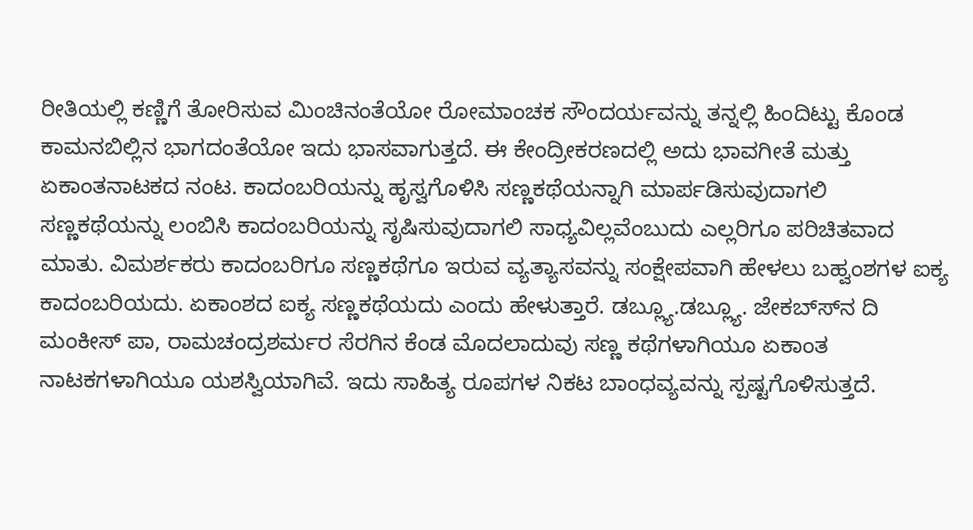ರೀತಿಯಲ್ಲಿ ಕಣ್ಣಿಗೆ ತೋರಿಸುವ ಮಿಂಚಿನಂತೆಯೋ ರೋಮಾಂಚಕ ಸೌಂದರ್ಯವನ್ನು ತನ್ನಲ್ಲಿ ಹಿಂದಿಟ್ಟು ಕೊಂಡ ಕಾಮನಬಿಲ್ಲಿನ ಭಾಗದಂತೆಯೋ ಇದು ಭಾಸವಾಗುತ್ತದೆ. ಈ ಕೇಂದ್ರೀಕರಣದಲ್ಲಿ ಅದು ಭಾವಗೀತೆ ಮತ್ತು ಏಕಾಂತನಾಟಕದ ನಂಟ. ಕಾದಂಬರಿಯನ್ನು ಹೃಸ್ವಗೊಳಿಸಿ ಸಣ್ಣಕಥೆಯನ್ನಾಗಿ ಮಾರ್ಪಡಿಸುವುದಾಗಲಿ ಸಣ್ಣಕಥೆಯನ್ನು ಲಂಬಿಸಿ ಕಾದಂಬರಿಯನ್ನು ಸೃಷಿಸುವುದಾಗಲಿ ಸಾಧ್ಯವಿಲ್ಲವೆಂಬುದು ಎಲ್ಲರಿಗೂ ಪರಿಚಿತವಾದ ಮಾತು. ವಿಮರ್ಶಕರು ಕಾದಂಬರಿಗೂ ಸಣ್ಣಕಥೆಗೂ ಇರುವ ವ್ಯತ್ಯಾಸವನ್ನು ಸಂಕ್ಷೇಪವಾಗಿ ಹೇಳಲು ಬಹ್ವಂಶಗಳ ಐಕ್ಯ ಕಾದಂಬರಿಯದು. ಏಕಾಂಶದ ಐಕ್ಯ ಸಣ್ಣಕಥೆಯದು ಎಂದು ಹೇಳುತ್ತಾರೆ. ಡಬ್ಲ್ಯೂ.ಡಬ್ಲ್ಯೂ. ಜೇಕಬ್ಸ್‍ನ ದಿ ಮಂಕೀಸ್ ಪಾ, ರಾಮಚಂದ್ರಶರ್ಮರ ಸೆರಗಿನ ಕೆಂಡ ಮೊದಲಾದುವು ಸಣ್ಣ ಕಥೆಗಳಾಗಿಯೂ ಏಕಾಂತ ನಾಟಕಗಳಾಗಿಯೂ ಯಶಸ್ವಿಯಾಗಿವೆ. ಇದು ಸಾಹಿತ್ಯ ರೂಪಗಳ ನಿಕಟ ಬಾಂಧವ್ಯವನ್ನು ಸ್ಪಷ್ಟಗೊಳಿಸುತ್ತದೆ.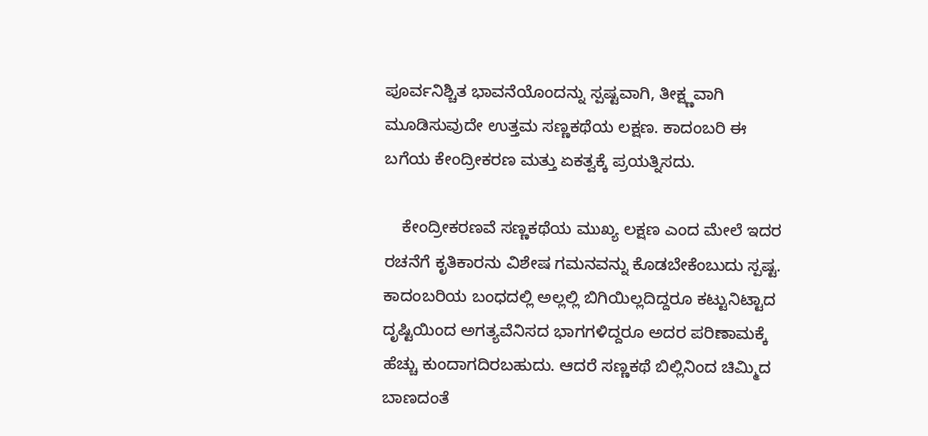ಪೂರ್ವನಿಶ್ಚಿತ ಭಾವನೆಯೊಂದನ್ನು ಸ್ಪಷ್ಟವಾಗಿ, ತೀಕ್ಷ್ಣವಾಗಿ ಮೂಡಿಸುವುದೇ ಉತ್ತಮ ಸಣ್ಣಕಥೆಯ ಲಕ್ಷಣ. ಕಾದಂಬರಿ ಈ ಬಗೆಯ ಕೇಂದ್ರೀಕರಣ ಮತ್ತು ಏಕತ್ವಕ್ಕೆ ಪ್ರಯತ್ನಿಸದು.

    ಕೇಂದ್ರೀಕರಣವೆ ಸಣ್ಣಕಥೆಯ ಮುಖ್ಯ ಲಕ್ಷಣ ಎಂದ ಮೇಲೆ ಇದರ ರಚನೆಗೆ ಕೃತಿಕಾರನು ವಿಶೇಷ ಗಮನವನ್ನು ಕೊಡಬೇಕೆಂಬುದು ಸ್ಪಷ್ಟ. ಕಾದಂಬರಿಯ ಬಂಧದಲ್ಲಿ ಅಲ್ಲಲ್ಲಿ ಬಿಗಿಯಿಲ್ಲದಿದ್ದರೂ ಕಟ್ಟುನಿಟ್ಟಾದ ದೃಷ್ಟಿಯಿಂದ ಅಗತ್ಯವೆನಿಸದ ಭಾಗಗಳಿದ್ದರೂ ಅದರ ಪರಿಣಾಮಕ್ಕೆ ಹೆಚ್ಚು ಕುಂದಾಗದಿರಬಹುದು. ಆದರೆ ಸಣ್ಣಕಥೆ ಬಿಲ್ಲಿನಿಂದ ಚಿಮ್ಮಿದ ಬಾಣದಂತೆ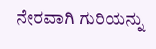ನೇರವಾಗಿ ಗುರಿಯನ್ನು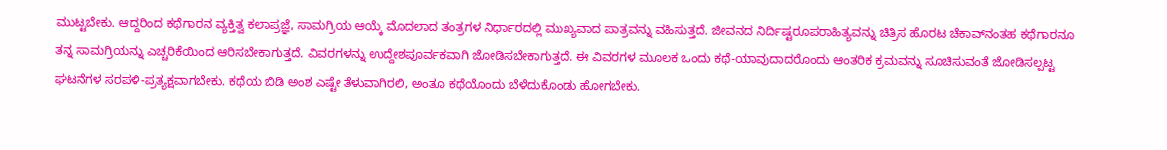ಮುಟ್ಟಬೇಕು. ಆದ್ದರಿಂದ ಕಥೆಗಾರನ ವ್ಯಕ್ತಿತ್ವ ಕಲಾಪ್ರಜ್ಞೆ, ಸಾಮಗ್ರಿಯ ಆಯ್ಕೆ ಮೊದಲಾದ ತಂತ್ರಗಳ ನಿರ್ಧಾರದಲ್ಲಿ ಮುಖ್ಯವಾದ ಪಾತ್ರವನ್ನು ವಹಿಸುತ್ತದೆ. ಜೀವನದ ನಿರ್ದಿಷ್ಟರೂಪರಾಹಿತ್ಯವನ್ನು ಚಿತ್ರಿಸ ಹೊರಟ ಚೆಕಾವ್‍ನಂತಹ ಕಥೆಗಾರನೂ ತನ್ನ ಸಾಮಗ್ರಿಯನ್ನು ಎಚ್ಚರಿಕೆಯಿಂದ ಆರಿಸಬೇಕಾಗುತ್ತದೆ. ವಿವರಗಳನ್ನು ಉದ್ದೇಶಪೂರ್ವಕವಾಗಿ ಜೋಡಿಸಬೇಕಾಗುತ್ತದೆ. ಈ ವಿವರಗಳ ಮೂಲಕ ಒಂದು ಕಥೆ-ಯಾವುದಾದರೊಂದು ಆಂತರಿಕ ಕ್ರಮವನ್ನು ಸೂಚಿಸುವಂತೆ ಜೋಡಿಸಲ್ಪಟ್ಟ ಘಟನೆಗಳ ಸರಪಳಿ-ಪ್ರತ್ಯಕ್ಷವಾಗಬೇಕು. ಕಥೆಯ ಬಿಡಿ ಅಂಶ ಎಷ್ಟೇ ತೆಳುವಾಗಿರಲಿ, ಅಂತೂ ಕಥೆಯೊಂದು ಬೆಳೆದುಕೊಂಡು ಹೋಗಬೇಕು.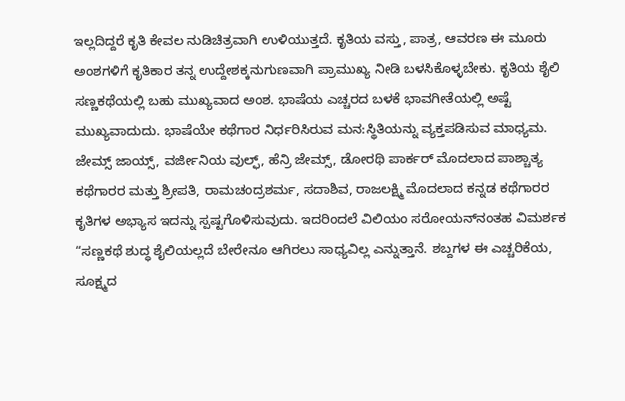ಇಲ್ಲದಿದ್ದರೆ ಕೃತಿ ಕೇವಲ ನುಡಿಚಿತ್ರವಾಗಿ ಉಳಿಯುತ್ತದೆ. ಕೃತಿಯ ವಸ್ತು, ಪಾತ್ರ, ಆವರಣ ಈ ಮೂರು ಅಂಶಗಳಿಗೆ ಕೃತಿಕಾರ ತನ್ನ ಉದ್ದೇಶಕ್ಕನುಗುಣವಾಗಿ ಪ್ರಾಮುಖ್ಯ ನೀಡಿ ಬಳಸಿಕೊಳ್ಳಬೇಕು. ಕೃತಿಯ ಶೈಲಿ ಸಣ್ಣಕಥೆಯಲ್ಲಿ ಬಹು ಮುಖ್ಯವಾದ ಅಂಶ. ಭಾಷೆಯ ಎಚ್ಚರದ ಬಳಕೆ ಭಾವಗೀತೆಯಲ್ಲಿ ಅಷ್ಟೆ ಮುಖ್ಯವಾದುದು. ಭಾಷೆಯೇ ಕಥೆಗಾರ ನಿರ್ಧರಿಸಿರುವ ಮನ:ಸ್ಥಿತಿಯನ್ನು ವ್ಯಕ್ತಪಡಿಸುವ ಮಾಧ್ಯಮ. ಜೇಮ್ಸ್ ಜಾಯ್ಸ್, ವರ್ಜೀನಿಯ ವುಲ್ಫ್, ಹೆನ್ರಿ ಜೇಮ್ಸ್, ಡೋರಥಿ ಪಾರ್ಕರ್ ಮೊದಲಾದ ಪಾಶ್ಚಾತ್ಯ ಕಥೆಗಾರರ ಮತ್ತು ಶ್ರೀಪತಿ, ರಾಮಚಂದ್ರಶರ್ಮ, ಸದಾಶಿವ, ರಾಜಲಕ್ಷ್ಮಿ ಮೊದಲಾದ ಕನ್ನಡ ಕಥೆಗಾರರ ಕೃತಿಗಳ ಅಭ್ಯಾಸ ಇದನ್ನು ಸ್ಪಷ್ಟಗೊಳಿಸುವುದು. ಇದರಿಂದಲೆ ವಿಲಿಯಂ ಸರೋಯನ್‍ನಂತಹ ವಿಮರ್ಶಕ “ಸಣ್ಣಕಥೆ ಶುದ್ಧ ಶೈಲಿಯಲ್ಲದೆ ಬೇರೇನೂ ಆಗಿರಲು ಸಾಧ್ಯವಿಲ್ಲ ಎನ್ನುತ್ತಾನೆ. ಶಬ್ದಗಳ ಈ ಎಚ್ಚರಿಕೆಯ, ಸೂಕ್ಷ್ಮದ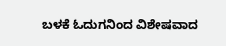ಬಳಕೆ ಓದುಗನಿಂದ ವಿಶೇಷವಾದ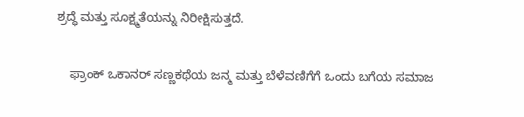ಶ್ರದ್ಧೆ ಮತ್ತು ಸೂಕ್ಷ್ಮತೆಯನ್ನು ನಿರೀಕ್ಷಿಸುತ್ತದೆ.

    ಫ್ರಾಂಕ್ ಒಕಾನರ್ ಸಣ್ಣಕಥೆಯ ಜನ್ಮ ಮತ್ತು ಬೆಳೆವಣಿಗೆಗೆ ಒಂದು ಬಗೆಯ ಸಮಾಜ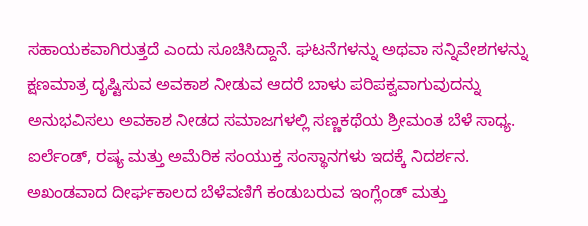ಸಹಾಯಕವಾಗಿರುತ್ತದೆ ಎಂದು ಸೂಚಿಸಿದ್ದಾನೆ. ಘಟನೆಗಳನ್ನು ಅಥವಾ ಸನ್ನಿವೇಶಗಳನ್ನು ಕ್ಷಣಮಾತ್ರ ದೃಷ್ಟಿಸುವ ಅವಕಾಶ ನೀಡುವ ಆದರೆ ಬಾಳು ಪರಿಪಕ್ವವಾಗುವುದನ್ನು ಅನುಭವಿಸಲು ಅವಕಾಶ ನೀಡದ ಸಮಾಜಗಳಲ್ಲಿ ಸಣ್ಣಕಥೆಯ ಶ್ರೀಮಂತ ಬೆಳೆ ಸಾಧ್ಯ. ಐರ್ಲೆಂಡ್, ರಷ್ಯ ಮತ್ತು ಅಮೆರಿಕ ಸಂಯುಕ್ತ ಸಂಸ್ಥಾನಗಳು ಇದಕ್ಕೆ ನಿದರ್ಶನ. ಅಖಂಡವಾದ ದೀರ್ಘಕಾಲದ ಬೆಳೆವಣಿಗೆ ಕಂಡುಬರುವ ಇಂಗ್ಲೆಂಡ್ ಮತ್ತು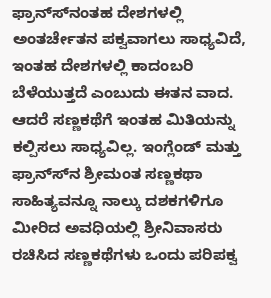ಫ್ರಾನ್ಸ್‍ನಂತಹ ದೇಶಗಳಲ್ಲಿ ಅಂತರ್ಚೇತನ ಪಕ್ವವಾಗಲು ಸಾಧ್ಯವಿದೆ, ಇಂತಹ ದೇಶಗಳಲ್ಲಿ ಕಾದಂಬರಿ ಬೆಳೆಯುತ್ತದೆ ಎಂಬುದು ಈತನ ವಾದ. ಆದರೆ ಸಣ್ಣಕಥೆಗೆ ಇಂತಹ ಮಿತಿಯನ್ನು ಕಲ್ಪಿಸಲು ಸಾಧ್ಯವಿಲ್ಲ. ಇಂಗ್ಲೆಂಡ್ ಮತ್ತು ಫ್ರಾನ್ಸ್‍ನ ಶ್ರೀಮಂತ ಸಣ್ಣಕಥಾ ಸಾಹಿತ್ಯವನ್ನೂ ನಾಲ್ಕು ದಶಕಗಳಿಗೂ ಮೀರಿದ ಅವಧಿಯಲ್ಲಿ ಶ್ರೀನಿವಾಸರು ರಚಿಸಿದ ಸಣ್ಣಕಥೆಗಳು ಒಂದು ಪರಿಪಕ್ವ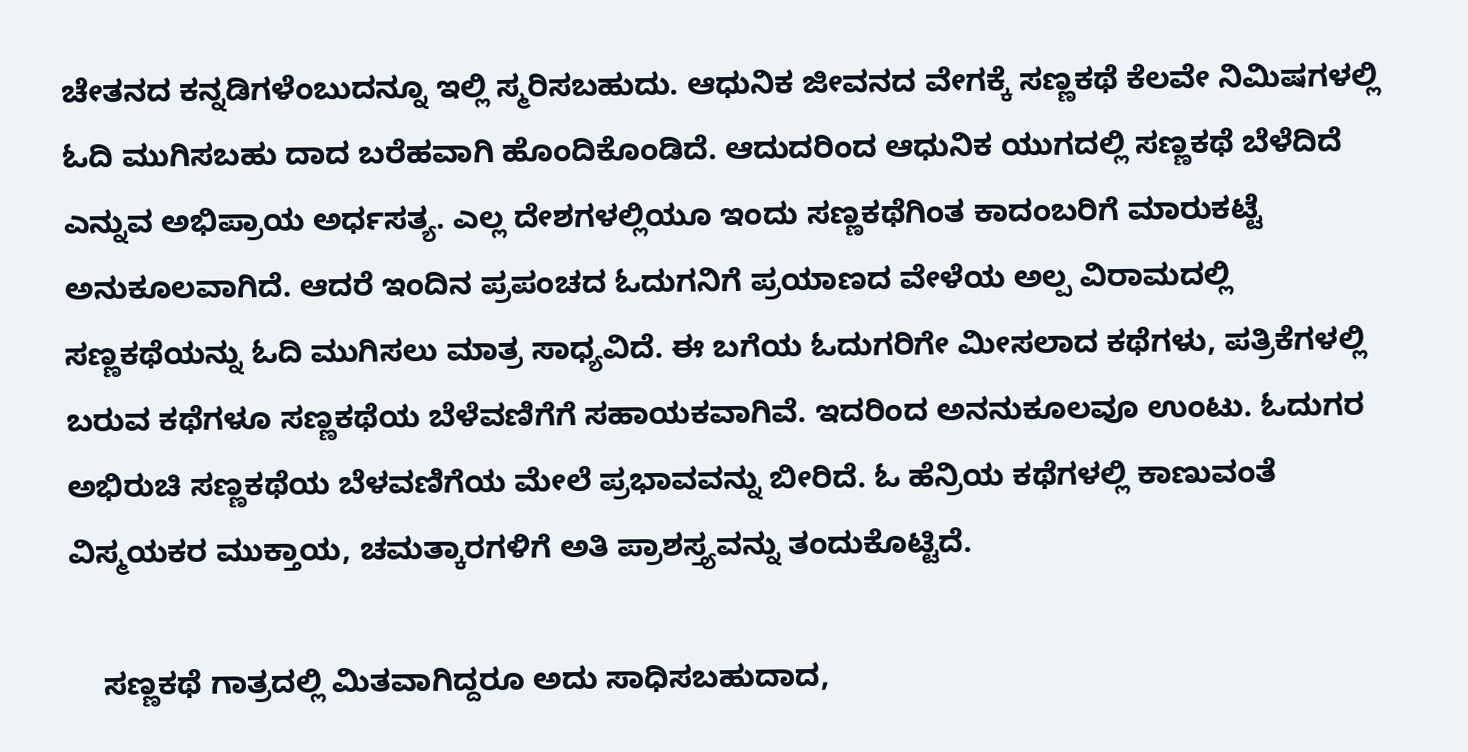ಚೇತನದ ಕನ್ನಡಿಗಳೆಂಬುದನ್ನೂ ಇಲ್ಲಿ ಸ್ಮರಿಸಬಹುದು. ಆಧುನಿಕ ಜೀವನದ ವೇಗಕ್ಕೆ ಸಣ್ಣಕಥೆ ಕೆಲವೇ ನಿಮಿಷಗಳಲ್ಲಿ ಓದಿ ಮುಗಿಸಬಹು ದಾದ ಬರೆಹವಾಗಿ ಹೊಂದಿಕೊಂಡಿದೆ. ಆದುದರಿಂದ ಆಧುನಿಕ ಯುಗದಲ್ಲಿ ಸಣ್ಣಕಥೆ ಬೆಳೆದಿದೆ ಎನ್ನುವ ಅಭಿಪ್ರಾಯ ಅರ್ಧಸತ್ಯ. ಎಲ್ಲ ದೇಶಗಳಲ್ಲಿಯೂ ಇಂದು ಸಣ್ಣಕಥೆಗಿಂತ ಕಾದಂಬರಿಗೆ ಮಾರುಕಟ್ಟೆ ಅನುಕೂಲವಾಗಿದೆ. ಆದರೆ ಇಂದಿನ ಪ್ರಪಂಚದ ಓದುಗನಿಗೆ ಪ್ರಯಾಣದ ವೇಳೆಯ ಅಲ್ಪ ವಿರಾಮದಲ್ಲಿ ಸಣ್ಣಕಥೆಯನ್ನು ಓದಿ ಮುಗಿಸಲು ಮಾತ್ರ ಸಾಧ್ಯವಿದೆ. ಈ ಬಗೆಯ ಓದುಗರಿಗೇ ಮೀಸಲಾದ ಕಥೆಗಳು, ಪತ್ರಿಕೆಗಳಲ್ಲಿ ಬರುವ ಕಥೆಗಳೂ ಸಣ್ಣಕಥೆಯ ಬೆಳೆವಣಿಗೆಗೆ ಸಹಾಯಕವಾಗಿವೆ. ಇದರಿಂದ ಅನನುಕೂಲವೂ ಉಂಟು. ಓದುಗರ ಅಭಿರುಚಿ ಸಣ್ಣಕಥೆಯ ಬೆಳವಣಿಗೆಯ ಮೇಲೆ ಪ್ರಭಾವವನ್ನು ಬೀರಿದೆ. ಓ ಹೆನ್ರಿಯ ಕಥೆಗಳಲ್ಲಿ ಕಾಣುವಂತೆ ವಿಸ್ಮಯಕರ ಮುಕ್ತಾಯ, ಚಮತ್ಕಾರಗಳಿಗೆ ಅತಿ ಪ್ರಾಶಸ್ತ್ಯವನ್ನು ತಂದುಕೊಟ್ಟಿದೆ.

    ಸಣ್ಣಕಥೆ ಗಾತ್ರದಲ್ಲಿ ಮಿತವಾಗಿದ್ದರೂ ಅದು ಸಾಧಿಸಬಹುದಾದ,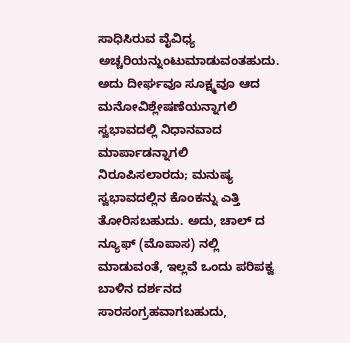ಸಾಧಿಸಿರುವ ವೈವಿಧ್ಯ ಅಚ್ಚರಿಯನ್ನುಂಟುಮಾಡುವಂತಹುದು. ಅದು ದೀರ್ಘವೂ ಸೂಕ್ಷ್ಮವೂ ಆದ ಮನೋವಿಶ್ಲೇಷಣೆಯನ್ನಾಗಲಿ ಸ್ವಭಾವದಲ್ಲಿ ನಿಧಾನವಾದ ಮಾರ್ಪಾಡನ್ನಾಗಲಿ ನಿರೂಪಿಸಲಾರದು; ಮನುಷ್ಯ ಸ್ವಭಾವದಲ್ಲಿನ ಕೊಂಕನ್ನು ಎತ್ತಿ ತೋರಿಸಬಹುದು. ಅದು, ಚಾಲ್ ದ ನ್ಯೂಫ್ (ಮೊಪಾಸ) ನಲ್ಲಿ ಮಾಡುವಂತೆ, ಇಲ್ಲವೆ ಒಂದು ಪರಿಪಕ್ವ ಬಾಳಿನ ದರ್ಶನದ ಸಾರಸಂಗ್ರಹವಾಗಬಹುದು,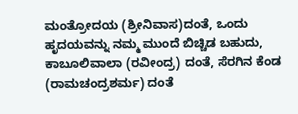ಮಂತ್ರೋದಯ (ಶ್ರೀನಿವಾಸ)ದಂತೆ, ಒಂದು ಹೃದಯವನ್ನು ನಮ್ಮ ಮುಂದೆ ಬಿಚ್ಚಿಡ ಬಹುದು, ಕಾಬೂಲಿವಾಲಾ (ರವೀಂದ್ರ) ದಂತೆ, ಸೆರಗಿನ ಕೆಂಡ (ರಾಮಚಂದ್ರಶರ್ಮ) ದಂತೆ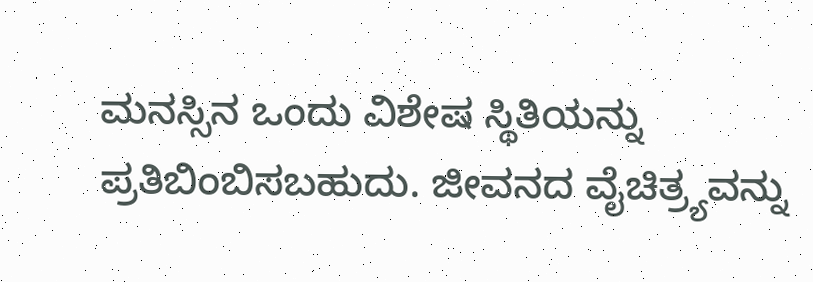ಮನಸ್ಸಿನ ಒಂದು ವಿಶೇಷ ಸ್ಥಿತಿಯನ್ನು ಪ್ರತಿಬಿಂಬಿಸಬಹುದು. ಜೀವನದ ವೈಚಿತ್ರ್ಯವನ್ನು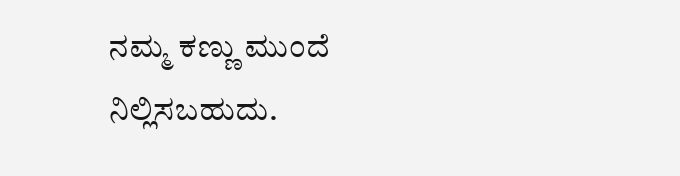ನಮ್ಮ ಕಣ್ಣು ಮುಂದೆ ನಿಲ್ಲಿಸಬಹುದು.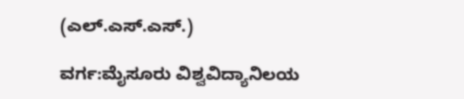(ಎಲ್.ಎಸ್.ಎಸ್.)

ವರ್ಗ:ಮೈಸೂರು ವಿಶ್ವವಿದ್ಯಾನಿಲಯ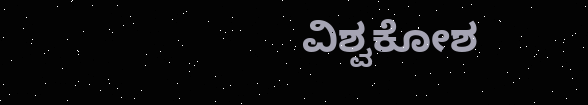ವಿಶ್ವಕೋಶ